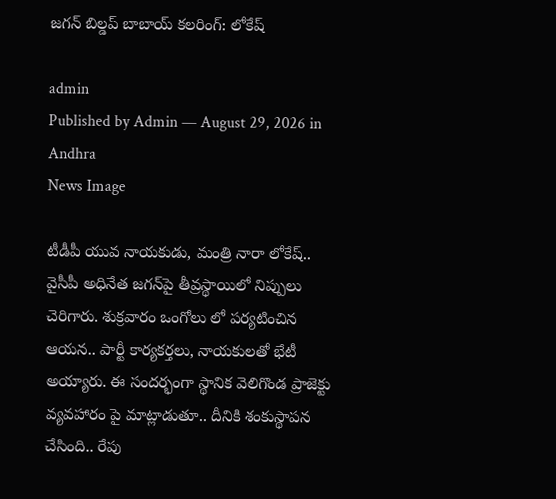జ‌గ‌న్ బిల్డ‌ప్ బాబాయ్ క‌ల‌రింగ్: లోకేష్

admin
Published by Admin — August 29, 2026 in Andhra
News Image

టీడీపీ యువ నాయ‌కుడు, మంత్రి నారా లోకేష్‌.. వైసీపీ అధినేత జ‌గ‌న్‌పై తీవ్ర‌స్థాయిలో నిప్పులు చెరిగారు. శుక్ర‌వారం ఒంగోలు లో ప‌ర్య‌టించిన ఆయ‌న‌.. పార్టీ కార్య‌క‌ర్త‌లు, నాయ‌కుల‌తో భేటీ అయ్యారు. ఈ సంద‌ర్భంగా స్థానిక వెలిగొండ ప్రాజెక్టు వ్య‌వ‌హారం పై మాట్లాడుతూ.. దీనికి శంకుస్థాప‌న చేసింది.. రేపు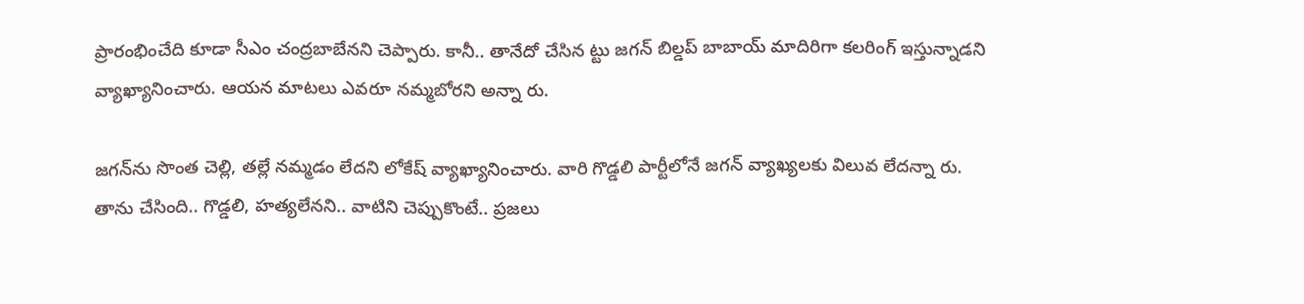ప్రారంభించేది కూడా సీఎం చంద్ర‌బాబేన‌ని చెప్పారు. కానీ.. తానేదో చేసిన ట్టు జ‌గ‌న్ బిల్డ‌ప్ బాబాయ్ మాదిరిగా క‌ల‌రింగ్ ఇస్తున్నాడ‌ని వ్యాఖ్యానించారు. ఆయ‌న మాట‌లు ఎవ‌రూ న‌మ్మ‌బోర‌ని అన్నా రు.

జ‌గ‌న్‌ను సొంత చెల్లి, త‌ల్లే న‌మ్మ‌డం లేద‌ని లోకేష్ వ్యాఖ్యానించారు. వారి గొడ్డ‌లి పార్టీలోనే జ‌గ‌న్ వ్యాఖ్య‌ల‌కు విలువ లేద‌న్నా రు. తాను చేసింది.. గొడ్డ‌లి, హ‌త్య‌లేన‌ని.. వాటిని చెప్పుకొంటే.. ప్ర‌జ‌లు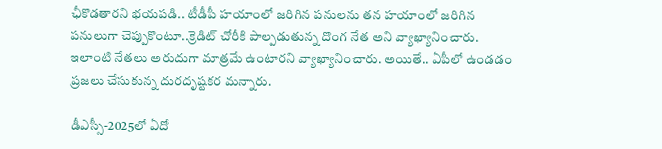ఛీకొడ‌తార‌ని భ‌య‌ప‌డి.. టీడీపీ హ‌యాంలో జ‌రిగిన ప‌నుల‌ను త‌న హ‌యాంలో జ‌రిగిన ప‌నులుగా చెప్పుకొంటూ..క్రెడిట్ చోరీకి పాల్ప‌డుతున్న దొంగ నేత అని వ్యాఖ్యానించారు. ఇలాంటి నేత‌లు అరుదుగా మాత్ర‌మే ఉంటార‌ని వ్యాఖ్యానించారు. అయితే.. ఏపీలో ఉండ‌డం ప్ర‌జ‌లు చేసుకున్న దుర‌దృష్ట‌క‌ర మ‌న్నారు.

డీఎస్సీ-2025లో ఏదో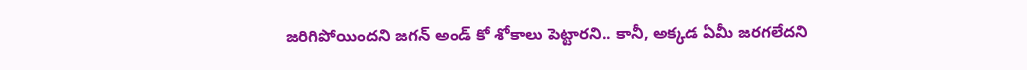జ‌రిగిపోయింద‌ని జ‌గ‌న్ అండ్ కో శోకాలు పెట్టార‌ని.. కానీ, అక్క‌డ ఏమీ జ‌ర‌గ‌లేద‌ని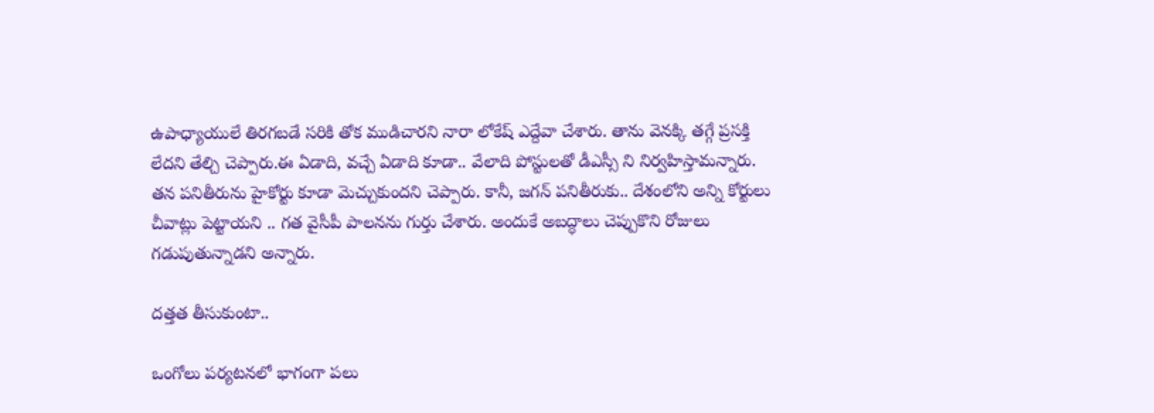ఉపాధ్యాయులే తిర‌గ‌బ‌డే స‌రికి తోక ముడిచార‌ని నారా లోకేష్ ఎద్దేవా చేశారు. తాను వెన‌క్కి త‌గ్గే ప్ర‌స‌క్తి లేద‌ని తేల్చి చెప్పారు.ఈ ఏడాది, వ‌చ్చే ఏడాది కూడా.. వేలాది పోస్టుల‌తో డీఎస్సీ ని నిర్వ‌హిస్తామ‌న్నారు. త‌న ప‌నితీరును హైకోర్టు కూడా మెచ్చుకుంద‌ని చెప్పారు. కానీ, జ‌గ‌న్ ప‌నితీరుకు.. దేశంలోని అన్ని కోర్టులు చీవాట్లు పెట్టాయ‌ని .. గ‌త వైసీపీ పాల‌న‌ను గుర్తు చేశారు. అందుకే అబ‌ద్ధాలు చెప్పుకొని రోజులు గ‌డుపుతున్నాడ‌ని అన్నారు.

ద‌త్త‌త తీసుకుంటా..

ఒంగోలు ప‌ర్య‌ట‌నలో భాగంగా ప‌లు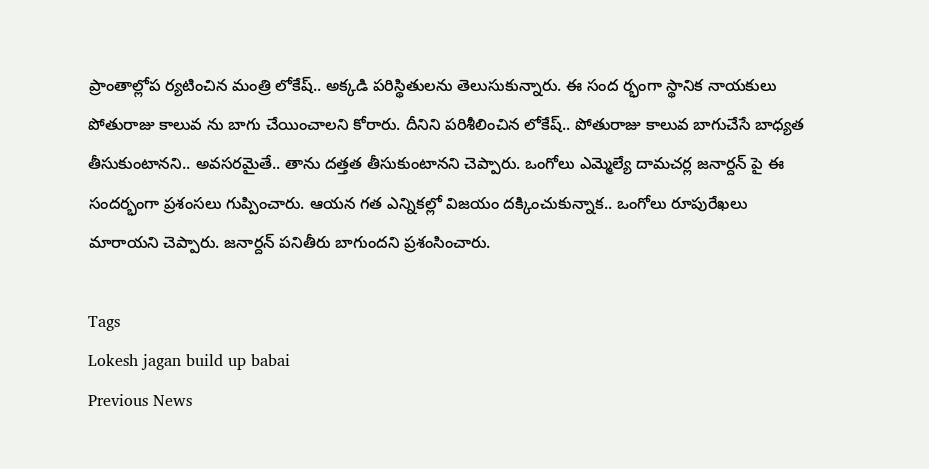ప్రాంతాల్లోప ర్య‌టించిన మంత్రి లోకేష్‌.. అక్క‌డి ప‌రిస్థితుల‌ను తెలుసుకున్నారు. ఈ సంద ర్భంగా స్థానిక నాయ‌కులు పోతురాజు కాలువ ను బాగు చేయించాల‌ని కోరారు. దీనిని ప‌రిశీలించిన లోకేష్‌.. పోతురాజు కాలువ బాగుచేసే బాధ్యత తీసుకుంటానని.. అవ‌స‌ర‌మైతే.. తాను ద‌త్త‌త తీసుకుంటాన‌ని చెప్పారు. ఒంగోలు ఎమ్మెల్యే దామచర్ల జనార్దన్ పై ఈ సంద‌ర్భంగా ప్ర‌శంస‌లు గుప్పించారు. ఆయ‌న గ‌త ఎన్నిక‌ల్లో విజ‌యం ద‌క్కించుకున్నాక‌.. ఒంగోలు రూపురేఖలు మారాయని చెప్పారు. జ‌నార్ద‌న్ ప‌నితీరు బాగుంద‌ని ప్ర‌శంసించారు.

Tags
Lokesh jagan build up babai
Previous News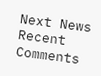Next News
Recent Comments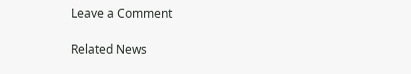Leave a Comment

Related News